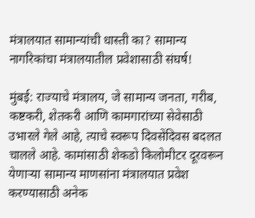मंत्रालयात सामान्यांची धास्ती का? सामान्य नागरिकांचा मंत्रालयातील प्रवेशासाठी संघर्ष!

मुंबई: राज्याचे मंत्रालय, जे सामान्य जनता, गरीब, कष्टकरी, शेतकरी आणि कामगारांच्या सेवेसाठी उभारले गेले आहे, त्याचे स्वरूप दिवसेंदिवस बदलत चालले आहे. कामांसाठी शेकडो किलोमीटर दूरवरून येणाऱ्या सामान्य माणसांना मंत्रालयात प्रवेश करण्यासाठी अनेक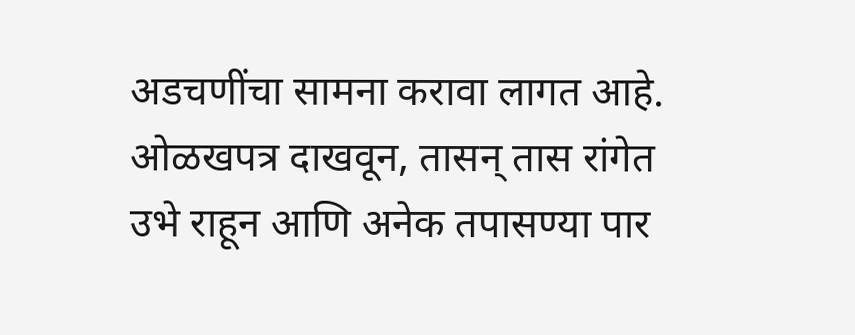अडचणींचा सामना करावा लागत आहे. ओळखपत्र दाखवून, तासन् तास रांगेत उभे राहून आणि अनेक तपासण्या पार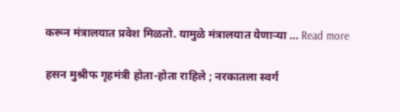करून मंत्रालयात प्रवेश मिळतो. यामुळे मंत्रालयात येणाऱ्या … Read more

हसन मुश्रीफ गृहमंत्री होता-होता राहिले ; नरकातला स्वर्ग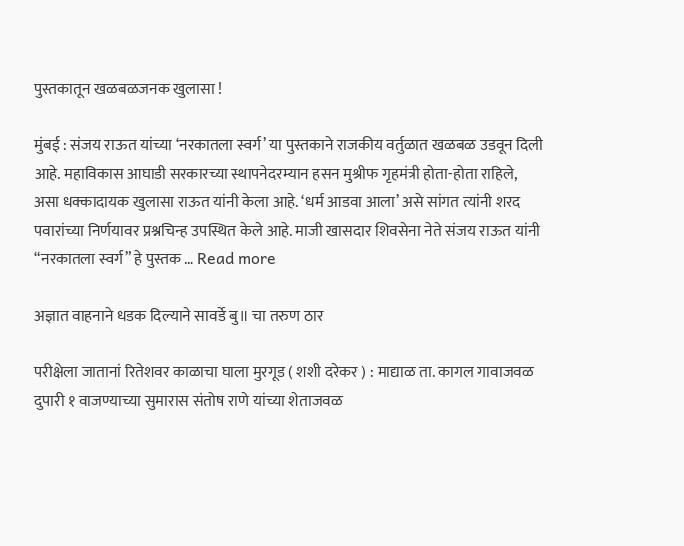पुस्तकातून खळबळजनक खुलासा !

मुंबई : संजय राऊत यांच्या ‘नरकातला स्वर्ग’ या पुस्तकाने राजकीय वर्तुळात खळबळ उडवून दिली आहे. महाविकास आघाडी सरकारच्या स्थापनेदरम्यान हसन मुश्रीफ गृहमंत्री होता-होता राहिले, असा धक्कादायक खुलासा राऊत यांनी केला आहे. ‘धर्म आडवा आला’ असे सांगत त्यांनी शरद पवारांच्या निर्णयावर प्रश्नचिन्ह उपस्थित केले आहे. माजी खासदार शिवसेना नेते संजय राऊत यांनी “नरकातला स्वर्ग” हे पुस्तक … Read more

अज्ञात वाहनाने धडक दिल्याने सावर्डे बु॥ चा तरुण ठार

परीक्षेला जातानां रितेशवर काळाचा घाला मुरगूड ( शशी दरेकर ) : माद्याळ ता. कागल गावाजवळ दुपारी १ वाजण्याच्या सुमारास संतोष राणे यांच्या शेताजवळ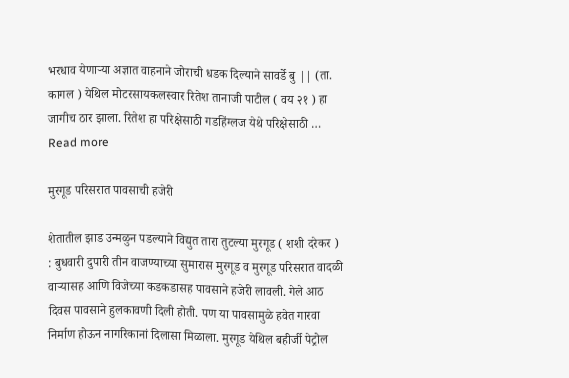भरधाव येणाऱ्या अज्ञात वाहनाने जोराची धडक दिल्याने सावर्डे बु || (ता. कागल ) येथिल मोटरसायकलस्वार रितेश तानाजी पाटील ( वय २१ ) हा जागीच ठार झाला. रितेश हा परिक्षेसाठी गडहिंग्लज येथे परिक्षेसाठी … Read more

मुरगूड परिसरात पावसाची हजेरी

शेतातील झाड उन्मळुन पडल्याने विद्युत तारा तुटल्या मुरगूड ( शशी दरेकर ) : बुधवारी दुपारी तीन वाजण्याच्या सुमारास मुरगूड व मुरगूड परिसरात वादळी वाऱ्यासह आणि विजेच्या कडकडासह पावसाने हजेरी लावली. गेले आठ दिवस पावसाने हुलकावणी दिली होती. पण या पावसामुळे हवेत गारवा निर्माण होऊन नागरिकानां दिलासा मिळाला. मुरगूड येथिल बहीर्जी पेट्रोल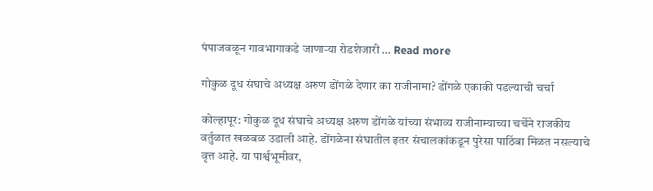पंपाजवळून गावभागाकडे जाणाऱ्या रोडशेजारी … Read more

गोकुळ दूध संघाचे अध्यक्ष अरुण डोंगळे देणार का राजीनामा? डोंगळे एकाकी पडल्याची चर्चा

कोल्हापूर: गोकुळ दूध संघाचे अध्यक्ष अरुण डोंगळे यांच्या संभाव्य राजीनाम्याच्या चर्चेने राजकीय वर्तुळात खळबळ उडाली आहे. डोंगळेना संघातील इतर संचालकांकडून पुरेसा पाठिंबा मिळत नसल्याचे वृत्त आहे. या पार्श्वभूमीवर,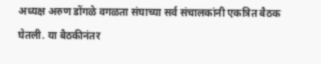अध्यक्ष अरुण डोंगळे वगळता संघाच्या सर्व संचालकांनी एकत्रित बैठक घेतली. या बैठकीनंतर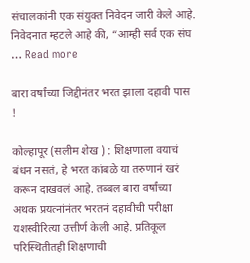संचालकांनी एक संयुक्त निवेदन जारी केले आहे. निवेदनात म्हटले आहे की, “आम्ही सर्व एक संघ … Read more

बारा वर्षांच्या जिद्दीनंतर भरत झाला दहावी पास !

कोल्हापूर (सलीम शेख ) : शिक्षणाला वयाचं बंधन नसतं, हे भरत कांबळे या तरुणानं खरं करून दाखवलं आहे. तब्बल बारा वर्षांच्या अथक प्रयत्नांनंतर भरतनं दहावीची परीक्षा यशस्वीरित्या उत्तीर्ण केली आहे. प्रतिकूल परिस्थितीतही शिक्षणाची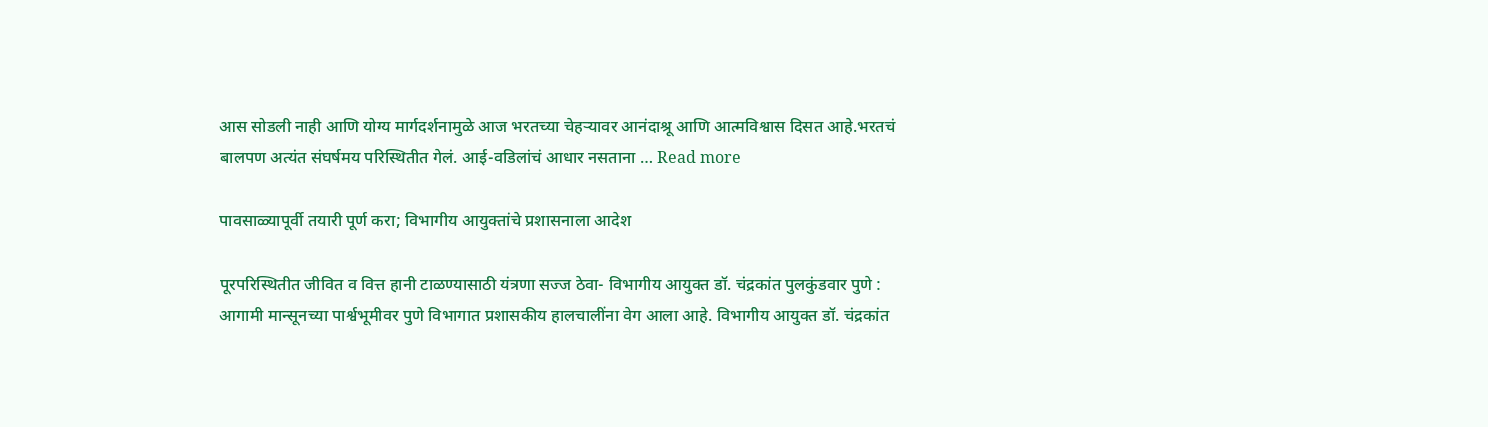आस सोडली नाही आणि योग्य मार्गदर्शनामुळे आज भरतच्या चेहऱ्यावर आनंदाश्रू आणि आत्मविश्वास दिसत आहे.भरतचं बालपण अत्यंत संघर्षमय परिस्थितीत गेलं. आई-वडिलांचं आधार नसताना … Read more

पावसाळ्यापूर्वी तयारी पूर्ण करा; विभागीय आयुक्तांचे प्रशासनाला आदेश

पूरपरिस्थितीत जीवित व वित्त हानी टाळण्यासाठी यंत्रणा सज्ज ठेवा- विभागीय आयुक्त डॉ. चंद्रकांत पुलकुंडवार पुणे : आगामी मान्सूनच्या पार्श्वभूमीवर पुणे विभागात प्रशासकीय हालचालींना वेग आला आहे. विभागीय आयुक्त डॉ. चंद्रकांत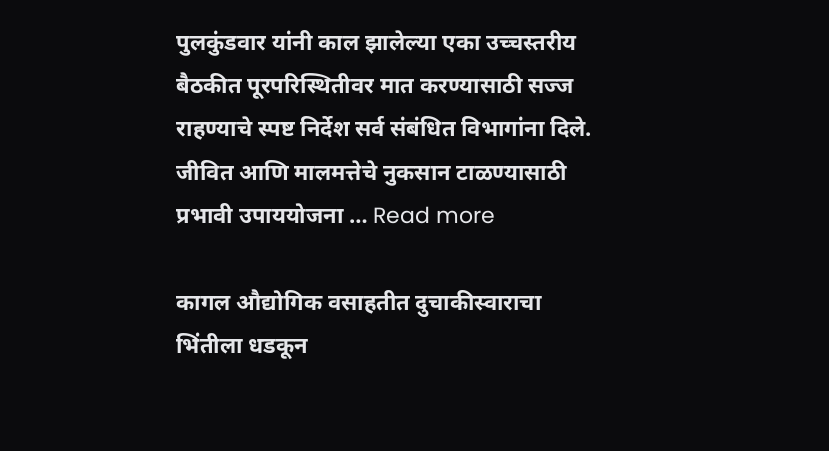पुलकुंडवार यांनी काल झालेल्या एका उच्चस्तरीय बैठकीत पूरपरिस्थितीवर मात करण्यासाठी सज्ज राहण्याचे स्पष्ट निर्देश सर्व संबंधित विभागांना दिले. जीवित आणि मालमत्तेचे नुकसान टाळण्यासाठी प्रभावी उपाययोजना … Read more

कागल औद्योगिक वसाहतीत दुचाकीस्वाराचा भिंतीला धडकून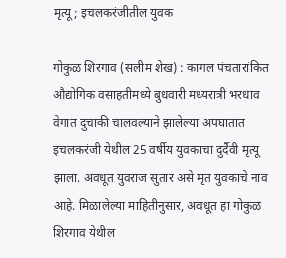मृत्यू; इचलकरंजीतील युवक

गोकुळ शिरगाव (सलीम शेख) : कागल पंचतारांकित औद्योगिक वसाहतीमध्ये बुधवारी मध्यरात्री भरधाव वेगात दुचाकी चालवल्याने झालेल्या अपघातात इचलकरंजी येथील 25 वर्षीय युवकाचा दुर्दैवी मृत्यू झाला. अवधूत युवराज सुतार असे मृत युवकाचे नाव आहे. मिळालेल्या माहितीनुसार, अवधूत हा गोकुळ शिरगाव येथील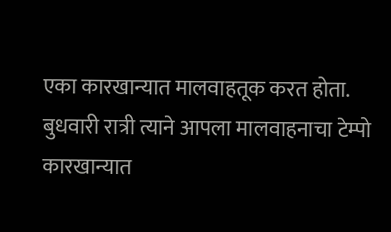एका कारखान्यात मालवाहतूक करत होता. बुधवारी रात्री त्याने आपला मालवाहनाचा टेम्पो कारखान्यात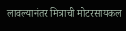लावल्यानंतर मित्राची मोटरसायकल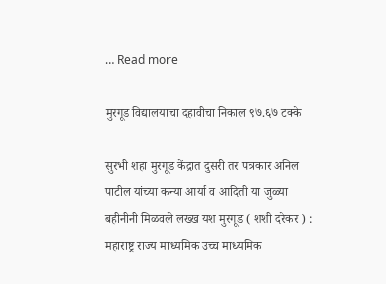… Read more

मुरगूड विद्यालयाचा दहावीचा निकाल ९७.६७ टक्के

सुरभी शहा मुरगूड केंद्रात दुसरी तर पत्रकार अनिल पाटील यांच्या कन्या आर्या व आदिती या जुळ्या बहीनीनी मिळवले लख्ख यश मुरगूड ( शशी दरेकर ) : महाराष्ट्र राज्य माध्यमिक उच्च माध्यमिक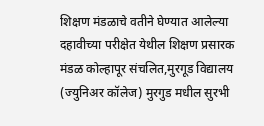शिक्षण मंडळाचे वतीने घेण्यात आलेल्या दहावीच्या परीक्षेत येथील शिक्षण प्रसारक मंडळ कोल्हापूर संचलित,मुरगूड विद्यालय (ज्युनिअर कॉलेज) मुरगुड मधील सुरभी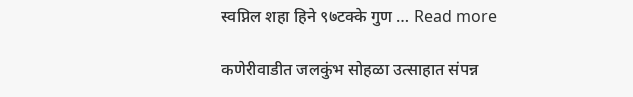स्वप्निल शहा हिने ९७टक्के गुण … Read more

कणेरीवाडीत जलकुंभ सोहळा उत्साहात संपन्न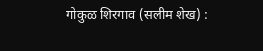गोकुळ शिरगाव (सलीम शेख) :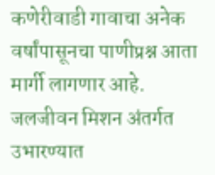कणेरीवाडी गावाचा अनेक वर्षांपासूनचा पाणीप्रश्न आता मार्गी लागणार आहे. जलजीवन मिशन अंतर्गत उभारण्यात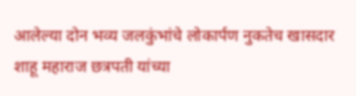आलेल्या दोन भव्य जलकुंभांचे लोकार्पण नुकतेच खासदार शाहू महाराज छत्रपती यांच्या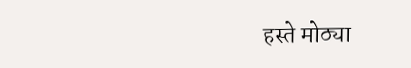हस्ते मोठ्या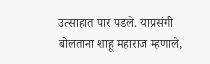उत्साहात पार पडले. याप्रसंगी बोलताना शाहू महाराज म्हणाले,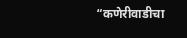“कणेरीवाडीचा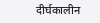दीर्घकालीन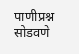पाणीप्रश्न सोडवणे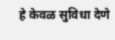हे केवळ सुविधा देणे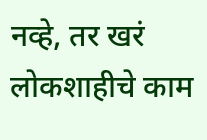नव्हे, तर खरं लोकशाहीचे काम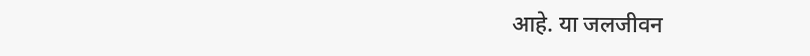आहे. या जलजीवन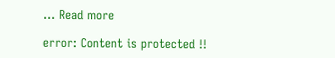… Read more

error: Content is protected !!